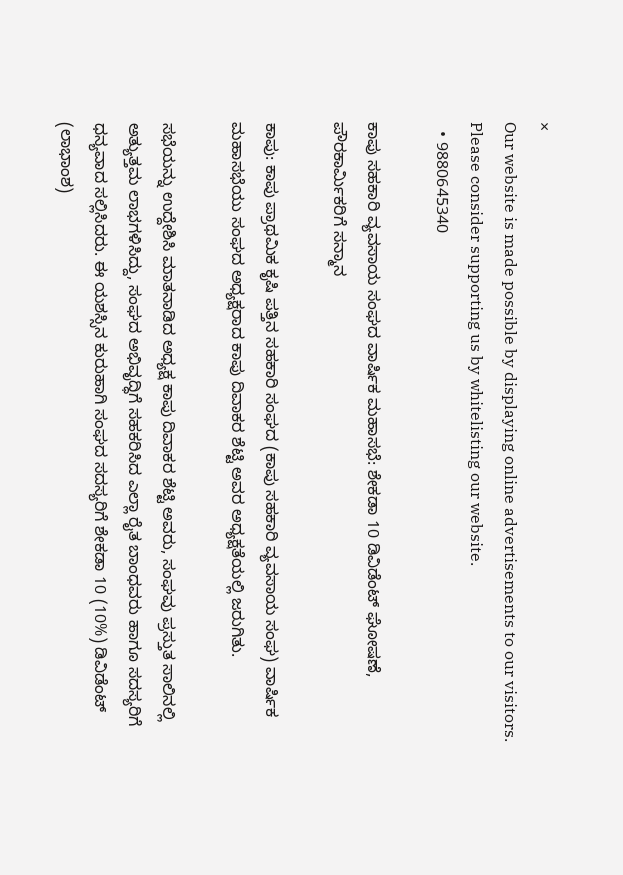×
Our website is made possible by displaying online advertisements to our visitors. Please consider supporting us by whitelisting our website.
  • 9880645340

ಕಾಪು ಸಹಕಾರಿ ವ್ಯವಸಾಯ ಸಂಘದ ವಾರ್ಷಿಕ ಮಹಾಸಭೆ: ಶೇಕಡಾ 10 ಡಿವಿಡೆಂಟ್ ಘೋಷಣೆ, ಪೌರಕಾರ್ಮಿಕರಿಗೆ ಸನ್ಮಾನ

ಕಾಪು: ಕಾಪು ಪ್ರಾಥಮಿಕ ಕೃಷಿ ಪತ್ತಿನ ಸಹಕಾರಿ ಸಂಘದ (ಕಾಪು ಸಹಕಾರಿ ವ್ಯವಸಾಯ ಸಂಘ) ವಾರ್ಷಿಕ ಮಹಾಸಭೆಯು ಸಂಘದ ಅಧ್ಯಕ್ಷರಾದ ಕಾಪು ದಿವಾಕರ ಶೆಟ್ಟಿ ಅವರ ಅಧ್ಯಕ್ಷತೆಯಲ್ಲಿ ಜರುಗಿತು.

ಸಭೆಯನ್ನು ಉದ್ದೇಶಿಸಿ ಮಾತನಾಡಿದ ಅಧ್ಯಕ್ಷ ಕಾಪು ದಿವಾಕರ ಶೆಟ್ಟಿ ಅವರು, ಸಂಘವು ಪ್ರಸ್ತುತ ಸಾಲಿನಲ್ಲಿ ಅತ್ಯುತ್ತಮ ಲಾಭಗಳಿಸಿದ್ದು, ಸಂಘದ ಅಭಿವೃದ್ಧಿಗೆ ಸಹಕರಿಸಿದ ಎಲ್ಲಾ ರೈತ ಬಾಂಧವರು ಹಾಗೂ ಸದಸ್ಯರಿಗೆ ಧನ್ಯವಾದ ಸಲ್ಲಿಸಿದರು. ಈ ಯಶಸ್ಸಿನ ಕುರುಹಾಗಿ ಸಂಘದ ಸದಸ್ಯರಿಗೆ ಶೇಕಡಾ 10 (10%) ಡಿವಿಡೆಂಟ್ (ಲಾಭಾಂಶ)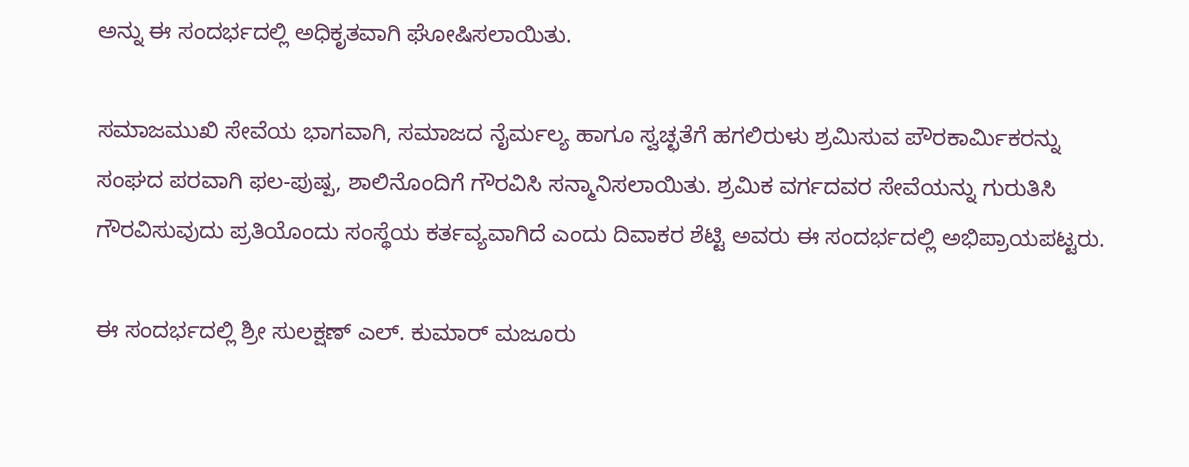ಅನ್ನು ಈ ಸಂದರ್ಭದಲ್ಲಿ ಅಧಿಕೃತವಾಗಿ ಘೋಷಿಸಲಾಯಿತು.

ಸಮಾಜಮುಖಿ ಸೇವೆಯ ಭಾಗವಾಗಿ, ಸಮಾಜದ ನೈರ್ಮಲ್ಯ ಹಾಗೂ ಸ್ವಚ್ಛತೆಗೆ ಹಗಲಿರುಳು ಶ್ರಮಿಸುವ ಪೌರಕಾರ್ಮಿಕರನ್ನು ಸಂಘದ ಪರವಾಗಿ ಫಲ-ಪುಷ್ಪ, ಶಾಲಿನೊಂದಿಗೆ ಗೌರವಿಸಿ ಸನ್ಮಾನಿಸಲಾಯಿತು. ಶ್ರಮಿಕ ವರ್ಗದವರ ಸೇವೆಯನ್ನು ಗುರುತಿಸಿ ಗೌರವಿಸುವುದು ಪ್ರತಿಯೊಂದು ಸಂಸ್ಥೆಯ ಕರ್ತವ್ಯವಾಗಿದೆ ಎಂದು ದಿವಾಕರ ಶೆಟ್ಟಿ ಅವರು ಈ ಸಂದರ್ಭದಲ್ಲಿ ಅಭಿಪ್ರಾಯಪಟ್ಟರು.

ಈ ಸಂದರ್ಭದಲ್ಲಿ ಶ್ರೀ ಸುಲಕ್ಷಣ್ ಎಲ್. ಕುಮಾರ್ ಮಜೂರು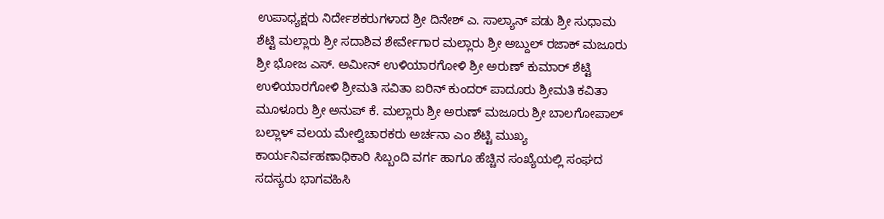ಉಪಾಧ್ಯಕ್ಷರು ನಿರ್ದೇಶಕರುಗಳಾದ ಶ್ರೀ ದಿನೇಶ್ ಎ. ಸಾಲ್ಯಾನ್ ಪಡು ಶ್ರೀ ಸುಧಾಮ ಶೆಟ್ಟಿ ಮಲ್ಲಾರು ಶ್ರೀ ಸದಾಶಿವ ಶೇರ್ವೇಗಾರ ಮಲ್ಲಾರು ಶ್ರೀ ಅಬ್ದುಲ್ ರಜಾಕ್ ಮಜೂರು ಶ್ರೀ ಭೋಜ ಎಸ್. ಅಮೀನ್ ಉಳಿಯಾರಗೋಳಿ ಶ್ರೀ ಅರುಣ್ ಕುಮಾರ್ ಶೆಟ್ಟಿ ಉಳಿಯಾರಗೋಳಿ ಶ್ರೀಮತಿ ಸವಿತಾ ಐರಿನ್ ಕುಂದರ್ ಪಾದೂರು ಶ್ರೀಮತಿ ಕವಿತಾ ಮೂಳೂರು ಶ್ರೀ ಅನುಪ್ ಕೆ. ಮಲ್ಲಾರು ಶ್ರೀ ಅರುಣ್ ಮಜೂರು ಶ್ರೀ ಬಾಲಗೋಪಾಲ್ ಬಲ್ಲಾಳ್ ವಲಯ ಮೇಲ್ವಿಚಾರಕರು ಅರ್ಚನಾ ಎಂ ಶೆಟ್ಟಿ ಮುಖ್ಯ ಕಾರ್ಯನಿರ್ವಹಣಾಧಿಕಾರಿ ಸಿಬ್ಬಂದಿ ವರ್ಗ ಹಾಗೂ ಹೆಚ್ಚಿನ ಸಂಖ್ಯೆಯಲ್ಲಿ ಸಂಘದ ಸದಸ್ಯರು ಭಾಗವಹಿಸಿ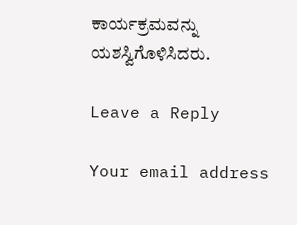ಕಾರ್ಯಕ್ರಮವನ್ನು ಯಶಸ್ವಿಗೊಳಿಸಿದರು.

Leave a Reply

Your email address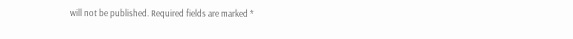will not be published. Required fields are marked *